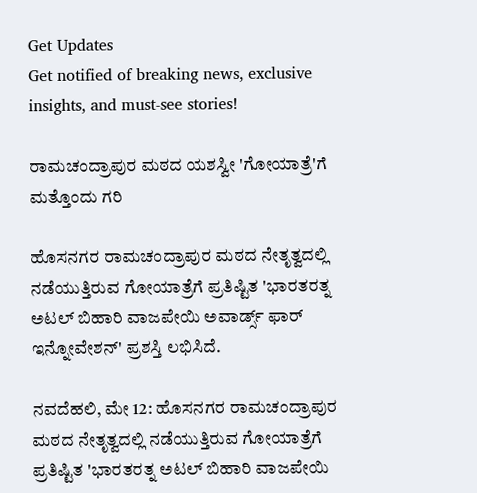Get Updates
Get notified of breaking news, exclusive insights, and must-see stories!

ರಾಮಚಂದ್ರಾಪುರ ಮಠದ ಯಶಸ್ವೀ 'ಗೋಯಾತ್ರೆ'ಗೆ ಮತ್ತೊಂದು ಗರಿ

ಹೊಸನಗರ ರಾಮಚಂದ್ರಾಪುರ ಮಠದ ನೇತೃತ್ವದಲ್ಲಿ ನಡೆಯುತ್ತಿರುವ ಗೋಯಾತ್ರೆಗೆ ಪ್ರತಿಷ್ಟಿತ 'ಭಾರತರತ್ನ ಅಟಲ್ ಬಿಹಾರಿ ವಾಜಪೇಯಿ ಅವಾರ್ಡ್ಸ್ ಫಾರ್ ಇನ್ನೋವೇಶನ್' ಪ್ರಶಸ್ತಿ ಲಭಿಸಿದೆ.

ನವದೆಹಲಿ, ಮೇ 12: ಹೊಸನಗರ ರಾಮಚಂದ್ರಾಪುರ ಮಠದ ನೇತೃತ್ವದಲ್ಲಿ ನಡೆಯುತ್ತಿರುವ ಗೋಯಾತ್ರೆಗೆ ಪ್ರತಿಷ್ಟಿತ 'ಭಾರತರತ್ನ ಅಟಲ್ ಬಿಹಾರಿ ವಾಜಪೇಯಿ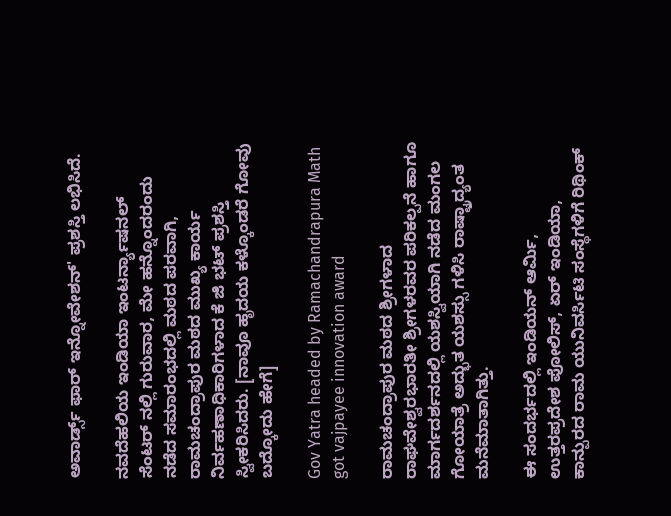ಅವಾರ್ಡ್ಸ್ ಫಾರ್ ಇನ್ನೋವೇಶನ್' ಪ್ರಶಸ್ತಿ ಲಭಿಸಿದೆ.

ನವದೆಹಲಿಯ ಇಂಡಿಯಾ ಇಂಟರ್ನ್ಯಾಷನಲ್ ಸೆಂಟರ್ ನಲ್ಲಿ ಗುರುವಾರ, ಮೇ ಹನ್ನೊಂದರಂದು ನಡೆದ ಸಮಾರಂಭದಲ್ಲಿ ಮಠದ ಪರವಾಗಿ, ರಾಮಚಂದ್ರಾಪುರ ಮಠದ ಮುಖ್ಯ ಕಾರ್ಯ ನಿರ್ವಹಣಾಧಿಕಾರಿಗಳಾದ ಕೆ ಜಿ ಭಟ್ ಪ್ರಶಸ್ತಿ ಸ್ವೀಕರಿಸಿದರು. [ನಾವೂ ಹೃದಯ ಕಳ್ಕೊಂಡರೆ ಗೋವು ಬದ್ಕೋದು ಹೇಗೆ]

Gov Yatra headed by Ramachandrapura Math got vajpayee innovation award

ರಾಮಚಂದ್ರಾಪುರ ಮಠದ ಶ್ರೀಗಳಾದ ರಾಘವೇಶ್ವರಭಾರತೀ ಶ್ರೀಗಳರವರ ಪರಿಕಲ್ಪನೆ ಹಾಗೂ ಮಾರ್ಗದರ್ಶನದಲ್ಲಿ ಯಶಸ್ವಿಯಾಗಿ ನಡೆದ ಮಂಗಲ ಗೋಯಾತ್ರೆ ಅದ್ಭುತ ಯಶಸ್ಸು ಗಳಿಸಿ ರಾಷ್ಟ್ರಾದ್ಯಂತ ಮನೆಮಾತಾಗಿತ್ತು.

ಈ ಸಂದರ್ಭದಲ್ಲಿ ಇಂಡಿಯನ್ ಆರ್ಮಿ, ಉತ್ತರಪ್ರದೇಶ ಪೋಲಿಸ್, ಏರ್ ಇಂಡಿಯಾ, ಕಾನ್ಪುರದ ರಾಮ ಯುನಿವರ್ಸಿಟಿ ಸಂಸ್ಥೆಗಳಿಗೆ ರಿಥಿಂಕ್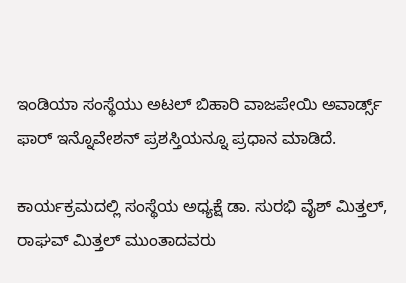ಇಂಡಿಯಾ ಸಂಸ್ಥೆಯು ಅಟಲ್ ಬಿಹಾರಿ ವಾಜಪೇಯಿ ಅವಾರ್ಡ್ಸ್ ಫಾರ್ ಇನ್ನೊವೇಶನ್ ಪ್ರಶಸ್ತಿಯನ್ನೂ ಪ್ರಧಾನ ಮಾಡಿದೆ.

ಕಾರ್ಯಕ್ರಮದಲ್ಲಿ ಸಂಸ್ಥೆಯ ಅಧ್ಯಕ್ಷೆ ಡಾ. ಸುರಭಿ ವೈಶ್ ಮಿತ್ತಲ್, ರಾಘವ್ ಮಿತ್ತಲ್ ಮುಂತಾದವರು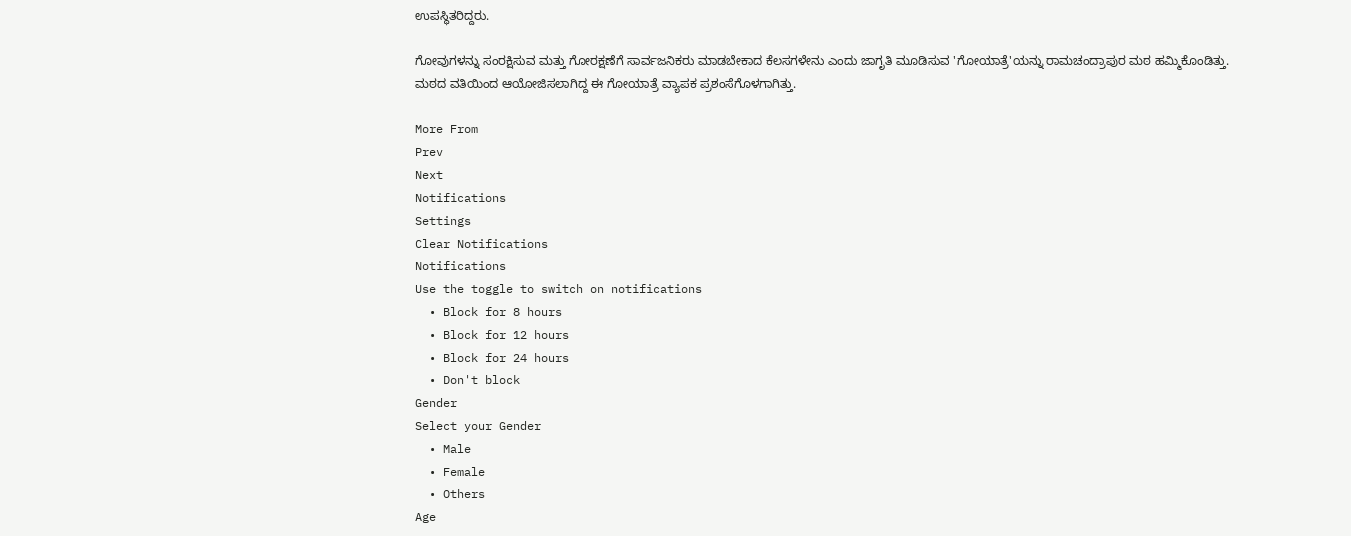ಉಪಸ್ಥಿತರಿದ್ದರು.

ಗೋವುಗಳನ್ನು ಸಂರಕ್ಷಿಸುವ ಮತ್ತು ಗೋರಕ್ಷಣೆಗೆ ಸಾರ್ವಜನಿಕರು ಮಾಡಬೇಕಾದ ಕೆಲಸಗಳೇನು ಎಂದು ಜಾಗೃತಿ ಮೂಡಿಸುವ 'ಗೋಯಾತ್ರೆ'ಯನ್ನು ರಾಮಚಂದ್ರಾಪುರ ಮಠ ಹಮ್ಮಿಕೊಂಡಿತ್ತು. ಮಠದ ವತಿಯಿಂದ ಆಯೋಜಿಸಲಾಗಿದ್ದ ಈ ಗೋಯಾತ್ರೆ ವ್ಯಾಪಕ ಪ್ರಶಂಸೆಗೊಳಗಾಗಿತ್ತು.

More From
Prev
Next
Notifications
Settings
Clear Notifications
Notifications
Use the toggle to switch on notifications
  • Block for 8 hours
  • Block for 12 hours
  • Block for 24 hours
  • Don't block
Gender
Select your Gender
  • Male
  • Female
  • Others
Age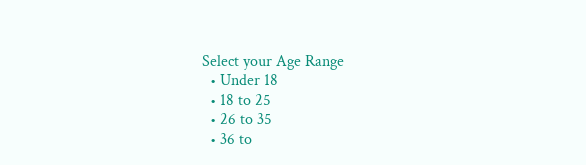Select your Age Range
  • Under 18
  • 18 to 25
  • 26 to 35
  • 36 to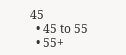45
  • 45 to 55
  • 55+